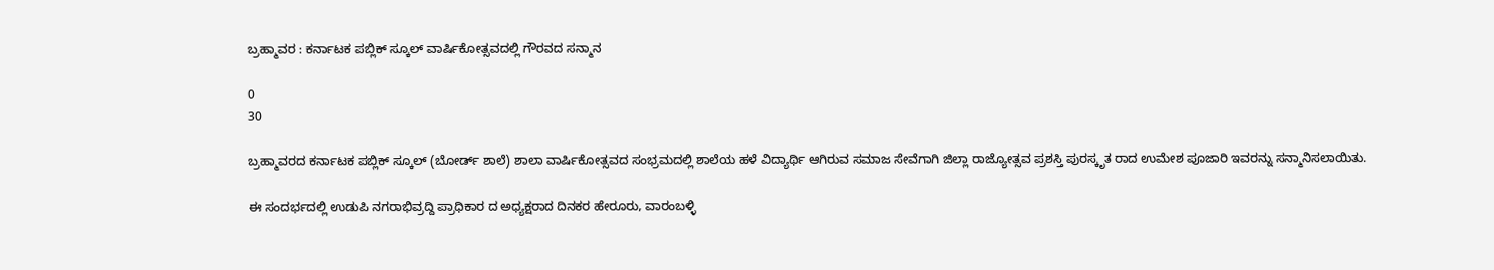ಬ್ರಹ್ಮಾವರ : ಕರ್ನಾಟಕ ಪಬ್ಲಿಕ್ ಸ್ಕೂಲ್ ವಾರ್ಷಿಕೋತ್ಸವದಲ್ಲಿ ಗೌರವದ ಸನ್ಮಾನ

0
30

ಬ್ರಹ್ಮಾವರದ ಕರ್ನಾಟಕ ಪಬ್ಲಿಕ್ ಸ್ಕೂಲ್ (ಬೋರ್ಡ್ ಶಾಲೆ) ಶಾಲಾ ವಾರ್ಷಿಕೋತ್ಸವದ ಸಂಭ್ರಮದಲ್ಲಿ ಶಾಲೆಯ ಹಳೆ ವಿದ್ಯಾರ್ಥಿ ಆಗಿರುವ ಸಮಾಜ ಸೇವೆಗಾಗಿ ಜಿಲ್ಲಾ ರಾಜ್ಯೋತ್ಸವ ಪ್ರಶಸ್ತಿ ಪುರಸ್ಕೃತ ರಾದ ಉಮೇಶ ಪೂಜಾರಿ ಇವರನ್ನು ಸನ್ಮಾನಿಸಲಾಯಿತು.

ಈ ಸಂದರ್ಭದಲ್ಲಿ ಉಡುಪಿ ನಗರಾಭಿವ್ರದ್ದಿ ಪ್ರಾಧಿಕಾರ ದ ಅಧ್ಯಕ್ಷರಾದ ದಿನಕರ ಹೇರೂರು, ವಾರಂಬಳ್ಳಿ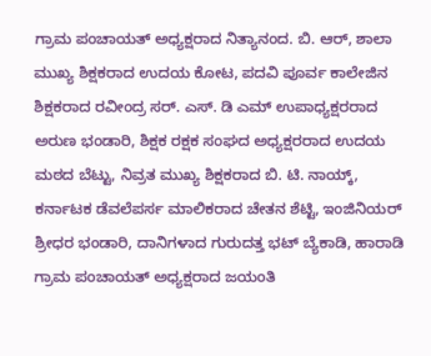ಗ್ರಾಮ ಪಂಚಾಯತ್ ಅಧ್ಯಕ್ಷರಾದ ನಿತ್ಯಾನಂದ. ಬಿ. ಆರ್, ಶಾಲಾ ಮುಖ್ಯ ಶಿಕ್ಷಕರಾದ ಉದಯ ಕೋಟ, ಪದವಿ ಪೂರ್ವ ಕಾಲೇಜಿನ ಶಿಕ್ಷಕರಾದ ರವೀಂದ್ರ ಸರ್. ಎಸ್. ಡಿ ಎಮ್ ಉಪಾಧ್ಯಕ್ಷರರಾದ ಅರುಣ ಭಂಡಾರಿ, ಶಿಕ್ಷಕ ರಕ್ಷಕ ಸಂಘದ ಅಧ್ಯಕ್ಷರರಾದ ಉದಯ ಮಠದ ಬೆಟ್ಟು, ನಿವ್ರತ ಮುಖ್ಯ ಶಿಕ್ಷಕರಾದ ಬಿ. ಟಿ. ನಾಯ್ಕ್, ಕರ್ನಾಟಕ ಡೆವಲೆಪರ್ಸ ಮಾಲಿಕರಾದ ಚೇತನ ಶೆಟ್ಟಿ, ಇಂಜಿನಿಯರ್ ಶ್ರೀಧರ ಭಂಡಾರಿ, ದಾನಿಗಳಾದ ಗುರುದತ್ತ ಭಟ್ ಬ್ಯೆಕಾಡಿ, ಹಾರಾಡಿ ಗ್ರಾಮ ಪಂಚಾಯತ್ ಅಧ್ಯಕ್ಷರಾದ ಜಯಂತಿ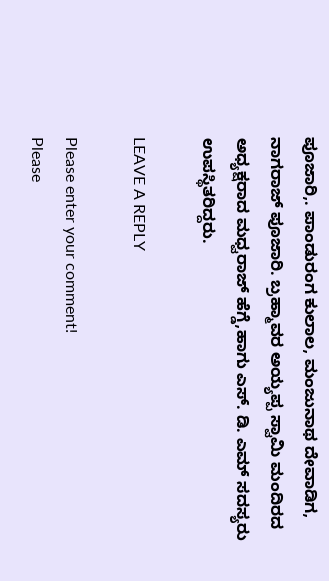ಪೂಜಾರಿ,. ಪಾಂಡುರಂಗ ಕುಲಾಲ, ಮಂಜುನಾಥ ದೇವಾಡಿಗ, ನಾಗರಾಜ್ ಪೂಜಾರಿ. ಬ್ರಹ್ಮಾವರ ಅಯ್ಯಪ್ಪ ಸ್ವಾಮಿ ಮಂದಿರದ ಅಧ್ಯಕ್ಷರಾದ ಮಧ್ವರಾಜ್ ಹೆಗ್ಡೆ,ಹಾಗು ಎಸ್. ಡಿ. ಎಮ್ ಸದಸ್ಯರು ಉಪಸ್ಥಿತರಿದ್ದರು.

LEAVE A REPLY

Please enter your comment!
Please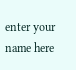enter your name here